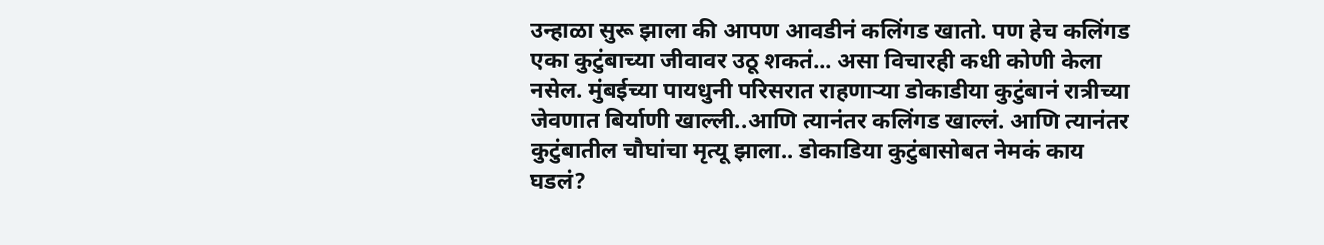उन्हाळा सुरू झाला की आपण आवडीनं कलिंगड खातो. पण हेच कलिंगड एका कुटुंबाच्या जीवावर उठू शकतं... असा विचारही कधी कोणी केला नसेल. मुंबईच्या पायधुनी परिसरात राहणाऱ्या डोकाडीया कुटुंबानं रात्रीच्या जेवणात बिर्याणी खाल्ली..आणि त्यानंतर कलिंगड खाल्लं. आणि त्यानंतर कुटुंबातील चौघांचा मृत्यू झाला.. डोकाडिया कुटुंबासोबत नेमकं काय घडलं?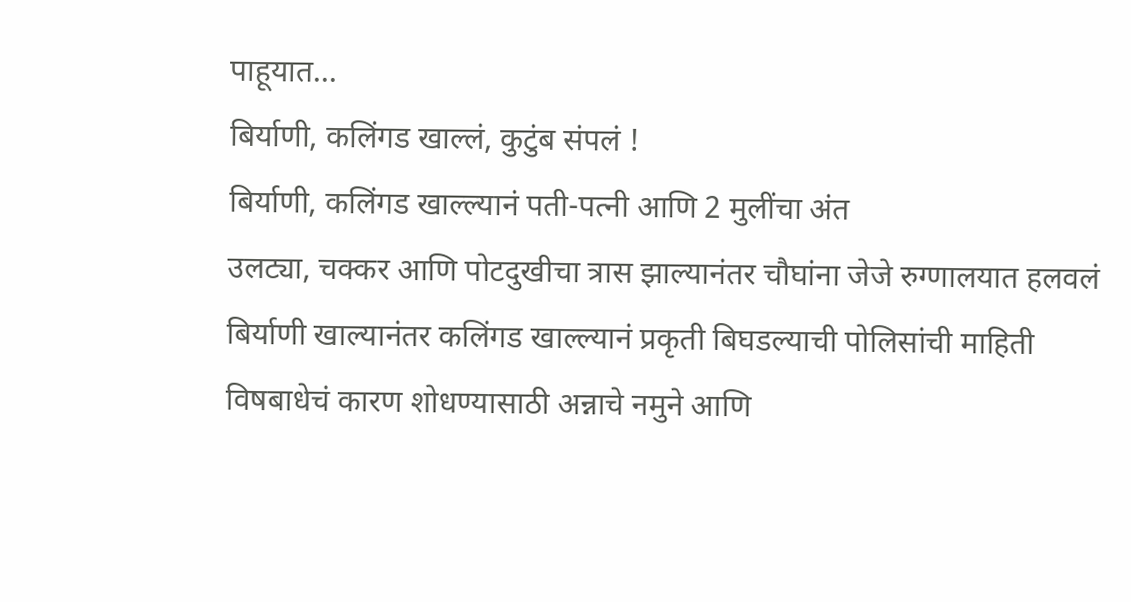पाहूयात...
बिर्याणी, कलिंगड खाल्लं, कुटुंब संपलं !
बिर्याणी, कलिंगड खाल्ल्यानं पती-पत्नी आणि 2 मुलींचा अंत
उलट्या, चक्कर आणि पोटदुखीचा त्रास झाल्यानंतर चौघांना जेजे रुग्णालयात हलवलं
बिर्याणी खाल्यानंतर कलिंगड खाल्ल्यानं प्रकृती बिघडल्याची पोलिसांची माहिती
विषबाधेचं कारण शोधण्यासाठी अन्नाचे नमुने आणि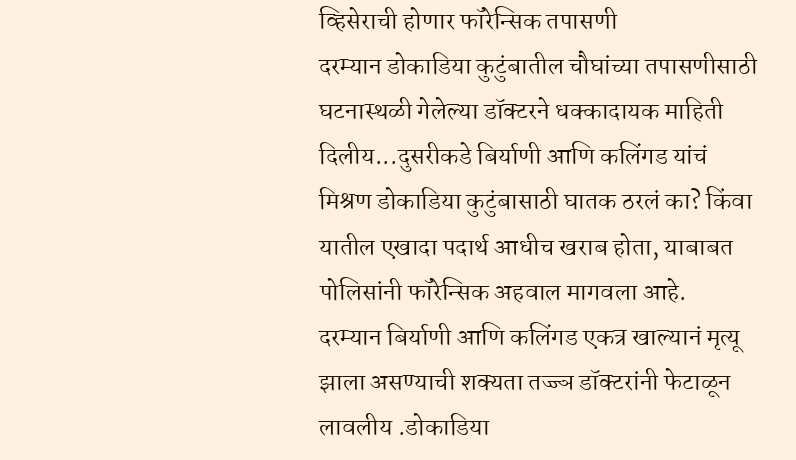व्हिसेराची होणार फॉरेन्सिक तपासणी
दरम्यान डोकाडिया कुटुंबातील चौघांच्या तपासणीसाठी घटनास्थळी गेलेल्या डॉक्टरने धक्कादायक माहिती दिलीय...दुसरीकडे बिर्याणी आणि कलिंगड यांचं मिश्रण डोकाडिया कुटुंबासाठी घातक ठरलं का? किंवा यातील एखादा पदार्थ आधीच खराब होता, याबाबत पोलिसांनी फॉरेन्सिक अहवाल मागवला आहे.
दरम्यान बिर्याणी आणि कलिंगड एकत्र खाल्यानं मृत्यू झाला असण्याची शक्यता तज्ज्ञ डॉक्टरांनी फेटाळून लावलीय .डोकाडिया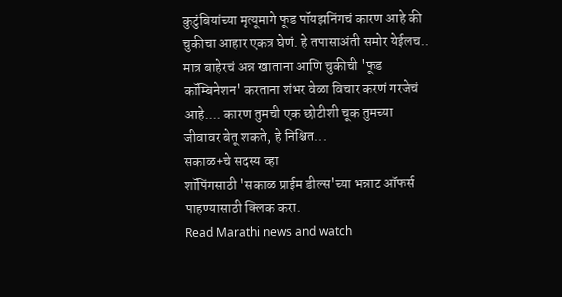कुटुंबियांच्या मृत्यूमागे फूड पॉयझनिंगचं कारण आहे की चुकीचा आहार एकत्र घेणं. हे तपासाअंती समोर येईलच.. मात्र बाहेरचं अन्न खाताना आणि चुकीची 'फूड कॉम्बिनेशन' करताना शंभर वेळा विचार करणं गरजेचं आहे.... कारण तुमची एक छोटीशी चूक तुमच्या जीवावर बेतू शकते, हे निश्चित...
सकाळ+चे सदस्य व्हा
शॉपिंगसाठी 'सकाळ प्राईम डील्स'च्या भन्नाट ऑफर्स पाहण्यासाठी क्लिक करा.
Read Marathi news and watch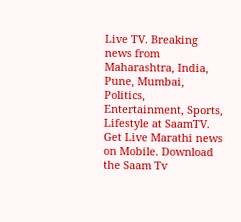Live TV. Breaking news from Maharashtra, India, Pune, Mumbai, Politics, Entertainment, Sports, Lifestyle at SaamTV. Get Live Marathi news on Mobile. Download the Saam Tv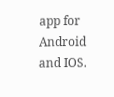app for Android and IOS.